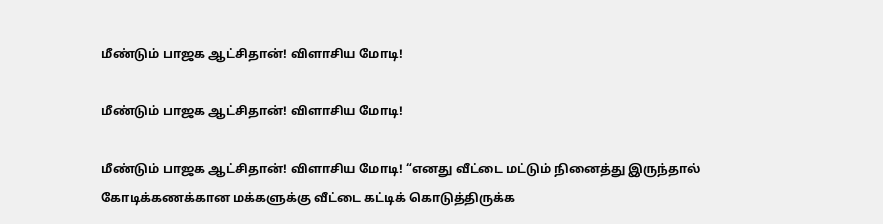மீண்டும் பாஜக ஆட்சிதான்! விளாசிய மோடி!

மீண்டும் பாஜக ஆட்சிதான்! விளாசிய மோடி!

மீண்டும் பாஜக ஆட்சிதான்! விளாசிய மோடி! “எனது வீட்டை மட்டும் நினைத்து இருந்தால் கோடிக்கணக்கான மக்களுக்கு வீட்டை கட்டிக் கொடுத்திருக்க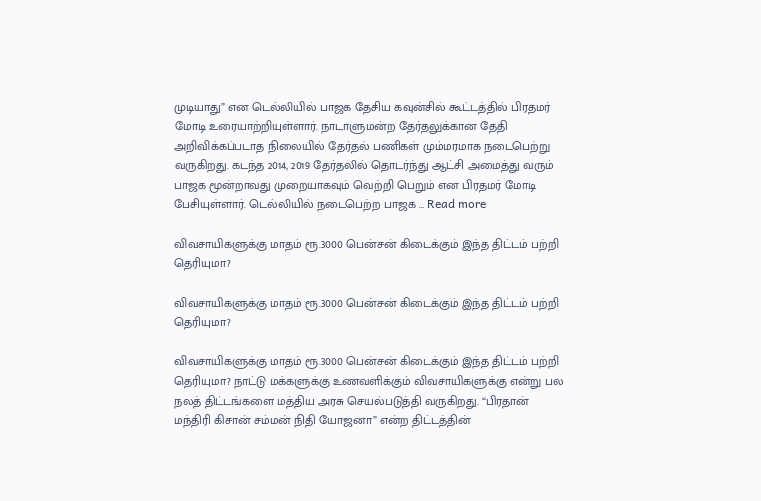முடியாது” என டெல்லியில் பாஜக தேசிய கவுன்சில் கூட்டத்தில் பிரதமர் மோடி உரையாற்றியுள்ளார். நாடாளுமன்ற தேர்தலுக்கான தேதி அறிவிக்கப்படாத நிலையில் தேர்தல் பணிகள் மும்மரமாக நடைபெற்று வருகிறது. கடந்த 2014, 2019 தேர்தலில் தொடர்ந்து ஆட்சி அமைத்து வரும் பாஜக மூன்றாவது முறையாகவும் வெற்றி பெறும் என பிரதமர் மோடி பேசியுள்ளார். டெல்லியில் நடைபெற்ற பாஜக … Read more

விவசாயிகளுக்கு மாதம் ரூ.3000 பென்சன் கிடைக்கும் இந்த திட்டம் பற்றி தெரியுமா?

விவசாயிகளுக்கு மாதம் ரூ.3000 பென்சன் கிடைக்கும் இந்த திட்டம் பற்றி தெரியுமா?

விவசாயிகளுக்கு மாதம் ரூ.3000 பென்சன் கிடைக்கும் இந்த திட்டம் பற்றி தெரியுமா? நாட்டு மக்களுக்கு உணவளிக்கும் விவசாயிகளுக்கு என்று பல நலத் திட்டங்களை மத்திய அரசு செயல்படுத்தி வருகிறது. “பிரதான் மந்திரி கிசான் சம்மன் நிதி யோஜனா” என்ற திட்டத்தின்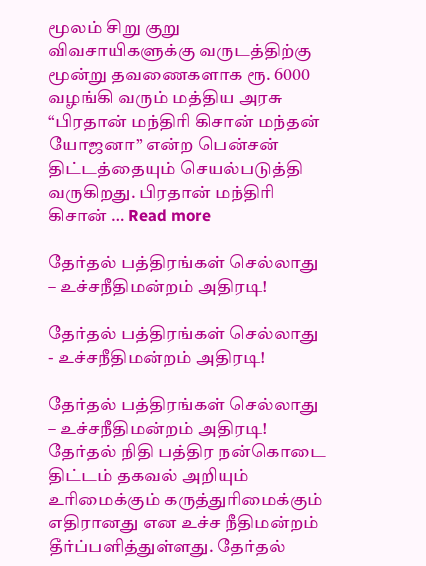மூலம் சிறு குறு விவசாயிகளுக்கு வருடத்திற்கு மூன்று தவணைகளாக ரூ. 6000 வழங்கி வரும் மத்திய அரசு “பிரதான் மந்திரி கிசான் மந்தன் யோஜனா” என்ற பென்சன் திட்டத்தையும் செயல்படுத்தி வருகிறது. பிரதான் மந்திரி கிசான் … Read more

தேர்தல் பத்திரங்கள் செல்லாது – உச்சநீதிமன்றம் அதிரடி!

தேர்தல் பத்திரங்கள் செல்லாது - உச்சநீதிமன்றம் அதிரடி!

தேர்தல் பத்திரங்கள் செல்லாது – உச்சநீதிமன்றம் அதிரடி! தேர்தல் நிதி பத்திர நன்கொடை திட்டம் தகவல் அறியும் உரிமைக்கும் கருத்துரிமைக்கும் எதிரானது என உச்ச நீதிமன்றம் தீர்ப்பளித்துள்ளது. தேர்தல்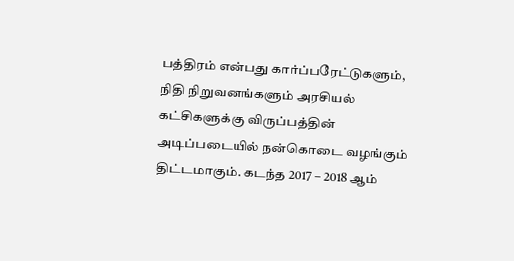பத்திரம் என்பது கார்ப்பரேட்டுகளும், நிதி நிறுவனங்களும் அரசியல் கட்சிகளுக்கு விருப்பத்தின் அடிப்படையில் நன்கொடை வழங்கும் திட்டமாகும். கடந்த 2017 – 2018 ஆம்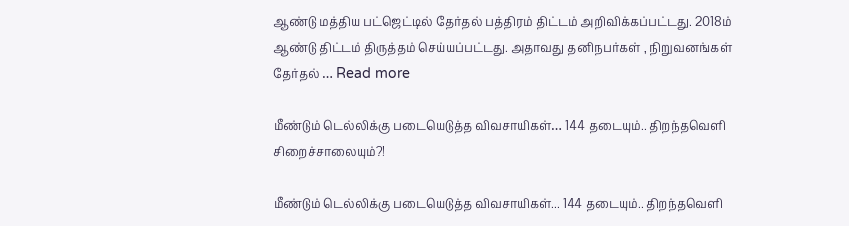ஆண்டு மத்திய பட்ஜெட்டில் தேர்தல் பத்திரம் திட்டம் அறிவிக்கப்பட்டது. 2018ம் ஆண்டு திட்டம் திருத்தம் செய்யப்பட்டது. அதாவது தனிநபர்கள் , நிறுவனங்கள் தேர்தல் … Read more

மீண்டும் டெல்லிக்கு படையெடுத்த விவசாயிகள்… 144 தடையும்.. திறந்தவெளி சிறைச்சாலையும்?!

மீண்டும் டெல்லிக்கு படையெடுத்த விவசாயிகள்... 144 தடையும்.. திறந்தவெளி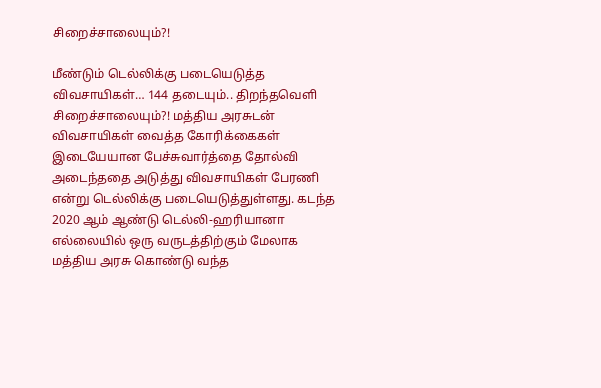சிறைச்சாலையும்?!

மீண்டும் டெல்லிக்கு படையெடுத்த விவசாயிகள்… 144 தடையும்.. திறந்தவெளி சிறைச்சாலையும்?! மத்திய அரசுடன் விவசாயிகள் வைத்த கோரிக்கைகள் இடையேயான பேச்சுவார்த்தை தோல்வி அடைந்ததை அடுத்து விவசாயிகள் பேரணி என்று டெல்லிக்கு படையெடுத்துள்ளது. கடந்த 2020 ஆம் ஆண்டு டெல்லி-ஹரியானா எல்லையில் ஒரு வருடத்திற்கும் மேலாக மத்திய அரசு கொண்டு வந்த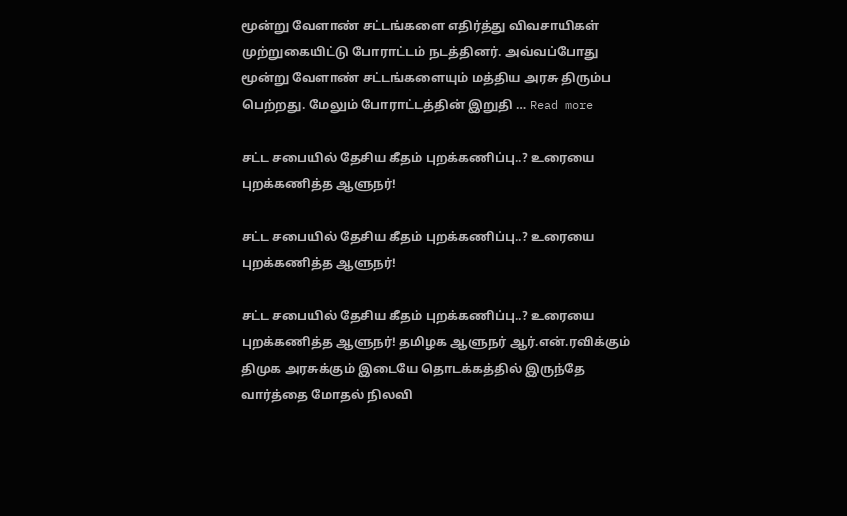மூன்று வேளாண் சட்டங்களை எதிர்த்து விவசாயிகள் முற்றுகையிட்டு போராட்டம் நடத்தினர். அவ்வப்போது மூன்று வேளாண் சட்டங்களையும் மத்திய அரசு திரும்ப பெற்றது. மேலும் போராட்டத்தின் இறுதி … Read more

சட்ட சபையில் தேசிய கீதம் புறக்கணிப்பு..? உரையை புறக்கணித்த ஆளுநர்!

சட்ட சபையில் தேசிய கீதம் புறக்கணிப்பு..? உரையை புறக்கணித்த ஆளுநர்!

சட்ட சபையில் தேசிய கீதம் புறக்கணிப்பு..? உரையை புறக்கணித்த ஆளுநர்! தமிழக ஆளுநர் ஆர்.என்.ரவிக்கும் திமுக அரசுக்கும் இடையே தொடக்கத்தில் இருந்தே வார்த்தை மோதல் நிலவி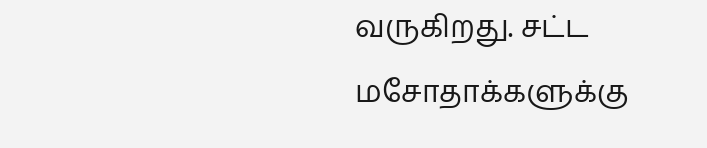வருகிறது. சட்ட மசோதாக்களுக்கு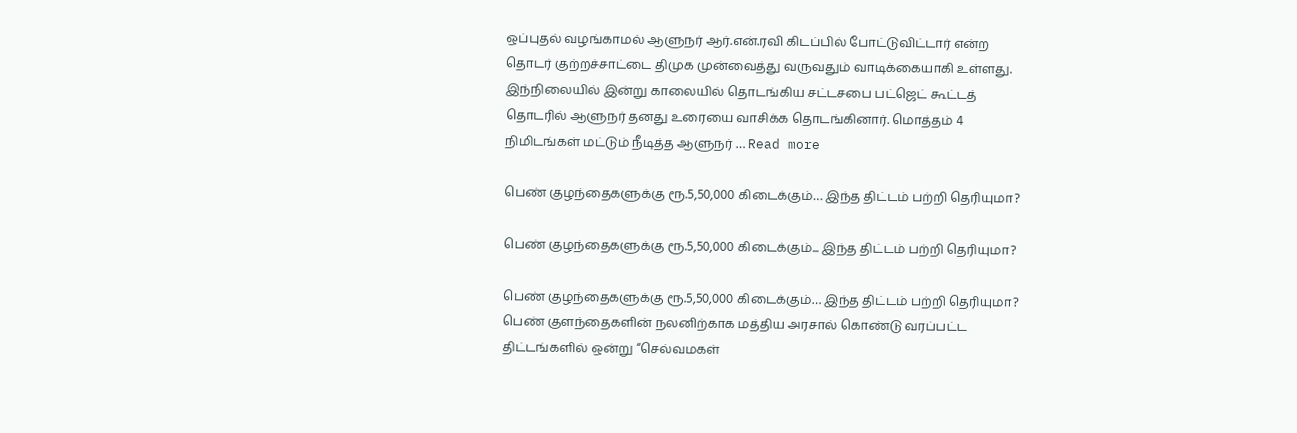ஒப்புதல் வழங்காமல் ஆளுநர் ஆர்.என்.ரவி கிடப்பில் போட்டுவிட்டார் என்ற தொடர் குற்றச்சாட்டை திமுக முன்வைத்து வருவதும் வாடிக்கையாகி உள்ளது. இந்நிலையில் இன்று காலையில் தொடங்கிய சட்டசபை பட்ஜெட் கூட்டத் தொடரில் ஆளுநர் தனது உரையை வாசிக்க தொடங்கினார். மொத்தம் 4 நிமிடங்கள் மட்டும் நீடித்த ஆளுநர் … Read more

பெண் குழந்தைகளுக்கு ரூ.5,50,000 கிடைக்கும்… இந்த திட்டம் பற்றி தெரியுமா?

பெண் குழந்தைகளுக்கு ரூ.5,50,000 கிடைக்கும்... இந்த திட்டம் பற்றி தெரியுமா?

பெண் குழந்தைகளுக்கு ரூ.5,50,000 கிடைக்கும்… இந்த திட்டம் பற்றி தெரியுமா? பெண் குளந்தைகளின் நலனிற்காக மத்திய அரசால் கொண்டு வரப்பட்ட திட்டங்களில் ஒன்று “செல்வமகள்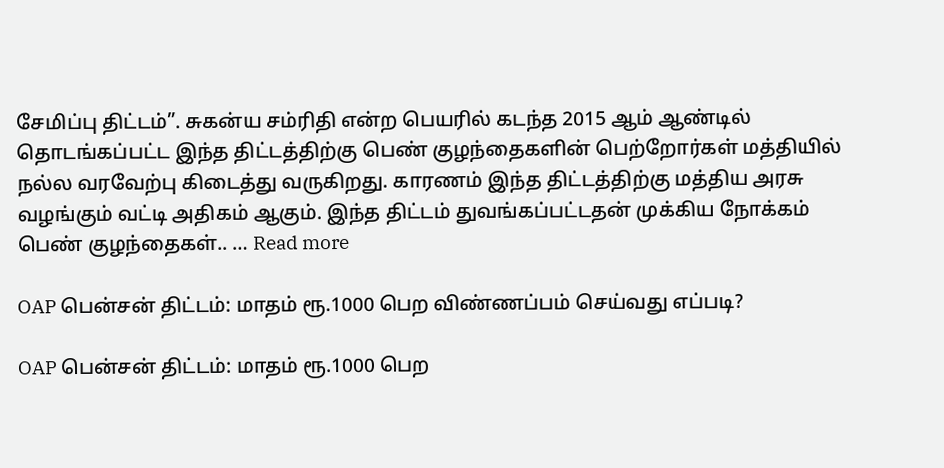சேமிப்பு திட்டம்”. சுகன்ய சம்ரிதி என்ற பெயரில் கடந்த 2015 ஆம் ஆண்டில் தொடங்கப்பட்ட இந்த திட்டத்திற்கு பெண் குழந்தைகளின் பெற்றோர்கள் மத்தியில் நல்ல வரவேற்பு கிடைத்து வருகிறது. காரணம் இந்த திட்டத்திற்கு மத்திய அரசு வழங்கும் வட்டி அதிகம் ஆகும். இந்த திட்டம் துவங்கப்பட்டதன் முக்கிய நோக்கம் பெண் குழந்தைகள்.. … Read more

OAP பென்சன் திட்டம்: மாதம் ரூ.1000 பெற விண்ணப்பம் செய்வது எப்படி?

OAP பென்சன் திட்டம்: மாதம் ரூ.1000 பெற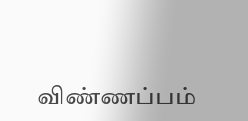விண்ணப்பம்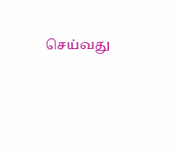செய்வது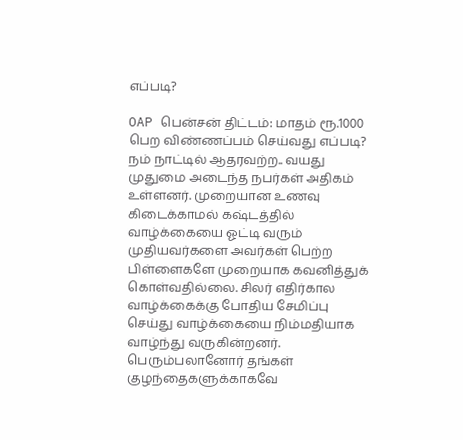எப்படி?

OAP பென்சன் திட்டம்: மாதம் ரூ.1000 பெற விண்ணப்பம் செய்வது எப்படி? நம் நாட்டில் ஆதரவற்ற.. வயது முதுமை அடைந்த நபர்கள் அதிகம் உள்ளனர். முறையான உணவு கிடைக்காமல் கஷ்டத்தில் வாழ்க்கையை ஓட்டி வரும் முதியவர்களை அவர்கள் பெற்ற பிள்ளைகளே முறையாக கவனித்துக் கொள்வதில்லை. சிலர் எதிர்கால வாழ்க்கைக்கு போதிய சேமிப்பு செய்து வாழ்க்கையை நிம்மதியாக வாழ்ந்து வருகின்றனர். பெரும்பலானோர் தங்கள் குழந்தைகளுக்காகவே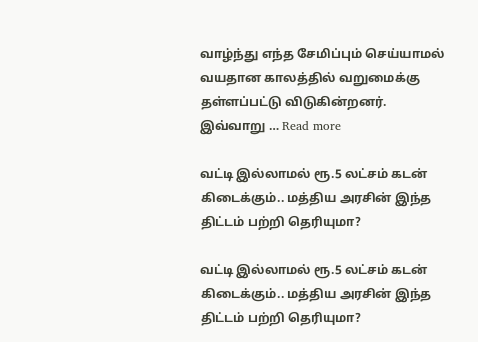வாழ்ந்து எந்த சேமிப்பும் செய்யாமல் வயதான காலத்தில் வறுமைக்கு தள்ளப்பட்டு விடுகின்றனர். இவ்வாறு … Read more

வட்டி இல்லாமல் ரூ.5 லட்சம் கடன் கிடைக்கும்.. மத்திய அரசின் இந்த திட்டம் பற்றி தெரியுமா?

வட்டி இல்லாமல் ரூ.5 லட்சம் கடன் கிடைக்கும்.. மத்திய அரசின் இந்த திட்டம் பற்றி தெரியுமா?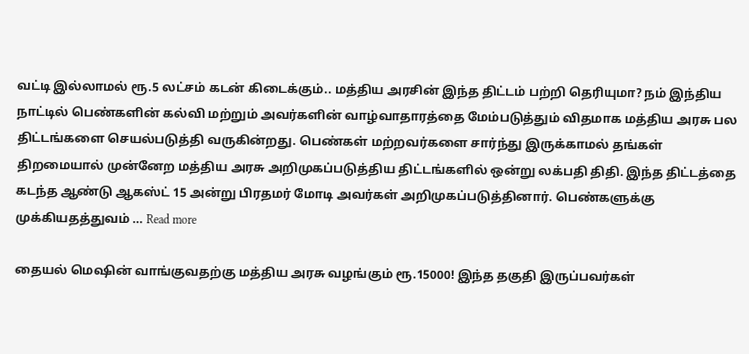வட்டி இல்லாமல் ரூ.5 லட்சம் கடன் கிடைக்கும்.. மத்திய அரசின் இந்த திட்டம் பற்றி தெரியுமா? நம் இந்திய நாட்டில் பெண்களின் கல்வி மற்றும் அவர்களின் வாழ்வாதாரத்தை மேம்படுத்தும் விதமாக மத்திய அரசு பல திட்டங்களை செயல்படுத்தி வருகின்றது. பெண்கள் மற்றவர்களை சார்ந்து இருக்காமல் தங்கள் திறமையால் முன்னேற மத்திய அரசு அறிமுகப்படுத்திய திட்டங்களில் ஒன்று லக்பதி திதி. இந்த திட்டத்தை கடந்த ஆண்டு ஆகஸ்ட் 15 அன்று பிரதமர் மோடி அவர்கள் அறிமுகப்படுத்தினார். பெண்களுக்கு முக்கியதத்துவம் … Read more

தையல் மெஷின் வாங்குவதற்கு மத்திய அரசு வழங்கும் ரூ.15000! இந்த தகுதி இருப்பவர்கள்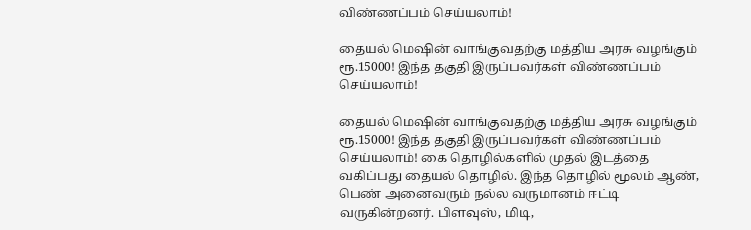விண்ணப்பம் செய்யலாம்!

தையல் மெஷின் வாங்குவதற்கு மத்திய அரசு வழங்கும் ரூ.15000! இந்த தகுதி இருப்பவர்கள் விண்ணப்பம் செய்யலாம்!

தையல் மெஷின் வாங்குவதற்கு மத்திய அரசு வழங்கும் ரூ.15000! இந்த தகுதி இருப்பவர்கள் விண்ணப்பம் செய்யலாம்! கை தொழில்களில் முதல் இடத்தை வகிப்பது தையல் தொழில். இந்த தொழில் மூலம் ஆண், பெண் அனைவரும் நல்ல வருமானம் ஈட்டி வருகின்றனர். பிளவுஸ், மிடி,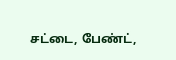சட்டை, பேண்ட்,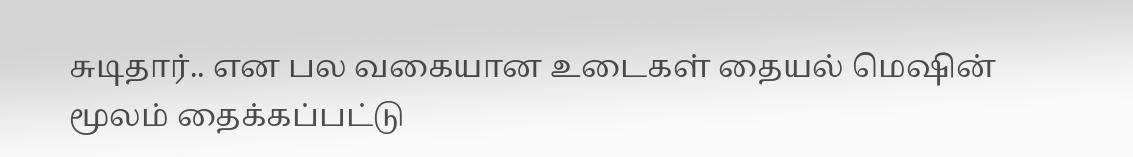சுடிதார்.. என பல வகையான உடைகள் தையல் மெஷின் மூலம் தைக்கப்பட்டு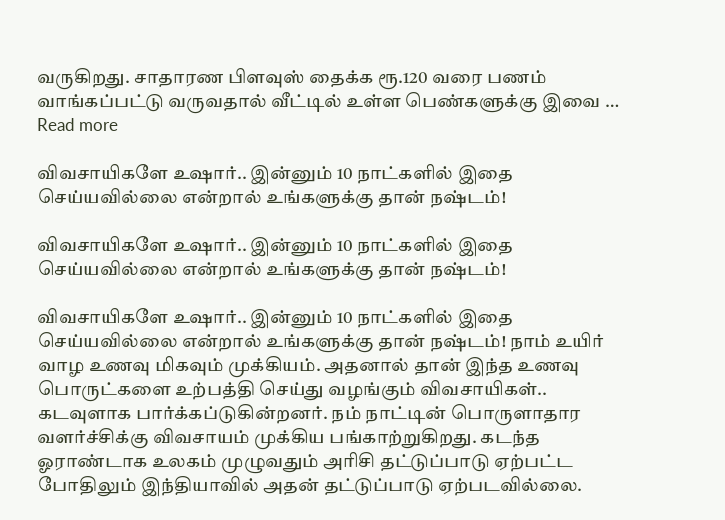வருகிறது. சாதாரண பிளவுஸ் தைக்க ரூ.120 வரை பணம் வாங்கப்பட்டு வருவதால் வீட்டில் உள்ள பெண்களுக்கு இவை … Read more

விவசாயிகளே உஷார்.. இன்னும் 10 நாட்களில் இதை செய்யவில்லை என்றால் உங்களுக்கு தான் நஷ்டம்!

விவசாயிகளே உஷார்.. இன்னும் 10 நாட்களில் இதை செய்யவில்லை என்றால் உங்களுக்கு தான் நஷ்டம்!

விவசாயிகளே உஷார்.. இன்னும் 10 நாட்களில் இதை செய்யவில்லை என்றால் உங்களுக்கு தான் நஷ்டம்! நாம் உயிர் வாழ உணவு மிகவும் முக்கியம். அதனால் தான் இந்த உணவு பொருட்களை உற்பத்தி செய்து வழங்கும் விவசாயிகள்.. கடவுளாக பார்க்கப்டுகின்றனர். நம் நாட்டின் பொருளாதார வளர்ச்சிக்கு விவசாயம் முக்கிய பங்காற்றுகிறது. கடந்த ஓராண்டாக உலகம் முழுவதும் அரிசி தட்டுப்பாடு ஏற்பட்ட போதிலும் இந்தியாவில் அதன் தட்டுப்பாடு ஏற்படவில்லை.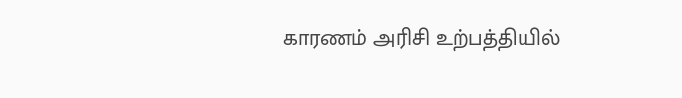காரணம் அரிசி உற்பத்தியில்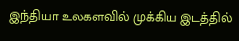இந்தியா உலகளவில் முக்கிய இடத்தில்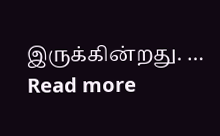இருக்கின்றது. … Read more